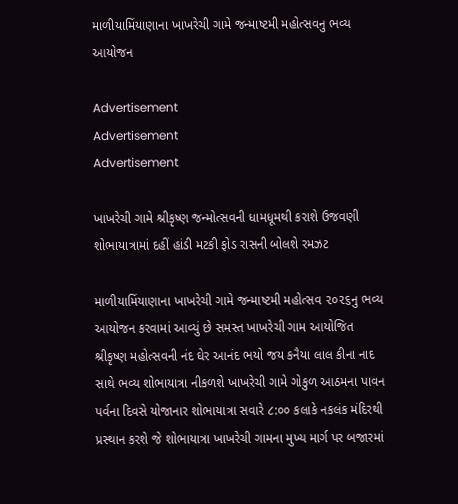માળીયામિંયાણાના ખાખરેચી ગામે જન્માષ્ટમી મહોત્સવનુ ભવ્ય આયોજન

Advertisement
Advertisement
Advertisement

ખાખરેચી ગામે શ્રીકૃષ્ણ જન્મોત્સવની ધામધૂમથી કરાશે ઉજવણી શોભાયાત્રામાં દહીં હાંડી મટકી ફોડ રાસની બોલશે રમઝટ

માળીયામિંયાણાના ખાખરેચી ગામે જન્માષ્ટમી મહોત્સવ ૨૦૨૬નુ ભવ્ય આયોજન કરવામાં આવ્યું છે સમસ્ત ખાખરેચી ગામ આયોજિત શ્રીકૃષ્ણ મહોત્સવની નંદ ઘેર આનંદ ભયો જય કનૈયા લાલ કીના નાદ સાથે ભવ્ય શોભાયાત્રા નીકળશે ખાખરેચી ગામે ગોકુળ આઠમના પાવન પર્વના દિવસે યોજાનાર શોભાયાત્રા સવારે ૮:૦૦ કલાકે નકલંક મંદિરથી પ્રસ્થાન કરશે જે શોભાયાત્રા ખાખરેચી ગામના મુખ્ય માર્ગ પર બજારમાં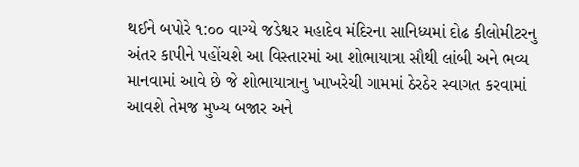થઈને બપોરે ૧:૦૦ વાગ્યે જડેશ્વર મહાદેવ મંદિરના સાનિધ્યમાં દોઢ કીલોમીટરનુ અંતર કાપીને પહોંચશે આ વિસ્તારમાં આ શોભાયાત્રા સૌથી લાંબી અને ભવ્ય માનવામાં આવે છે જે શોભાયાત્રાનુ ખાખરેચી ગામમાં ઠેરઠેર સ્વાગત કરવામાં આવશે તેમજ મુખ્ય બજાર અને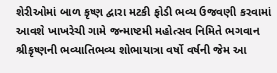શેરીઓમાં બાળ કૃષ્ણ દ્વારા મટકી ફોડી ભવ્ય ઉજવણી કરવામાં આવશે ખાખરેચી ગામે જન્માષ્ટમી મહોત્સવ નિમિતે ભગવાન શ્રીકૃષ્ણની ભવ્યાતિભવ્ય શોભાયાત્રા વર્ષો વર્ષની જેમ આ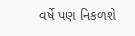વર્ષે પણ નિકળશે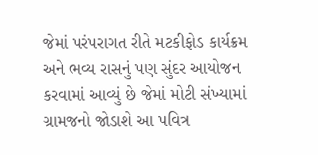જેમાં પરંપરાગત રીતે મટકીફોડ કાર્યક્રમ અને ભવ્ય રાસનું પણ સુંદર આયોજન કરવામાં આવ્યું છે જેમાં મોટી સંખ્યામાં ગ્રામજનો જોડાશે આ પવિત્ર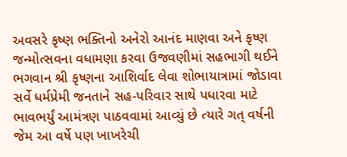અવસરે કૃષ્ણ ભક્તિનો અનેરો આનંદ માણવા અને કૃષ્ણ જન્મોત્સવના વધામણા કરવા ઉજવણીમાં સહભાગી થઈને ભગવાન શ્રી કૃષ્ણના આશિર્વાદ લેવા શોભાયાત્રામાં જોડાવા સર્વે ધર્મપ્રેમી જનતાને સહ-પરિવાર સાથે પધારવા માટે ભાવભર્યું આમંત્રણ પાઠવવામાં આવ્યું છે ત્યારે ગત્ વર્ષની જેમ આ વર્ષે પણ ખાખરેચી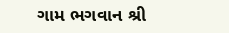ગામ ભગવાન શ્રી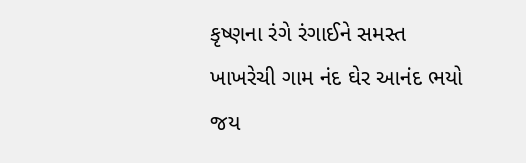કૃષ્ણના રંગે રંગાઈને સમસ્ત ખાખરેચી ગામ નંદ ઘેર આનંદ ભયો જય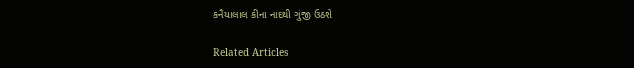કનૈયાલાલ કીના નાદથી ગુંજી ઉઠશે

Related Articles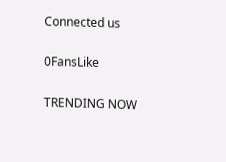Connected us

0FansLike

TRENDING NOW